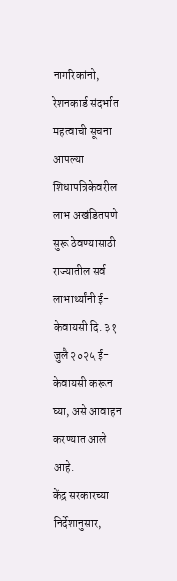नागरिकांनो, रेशनकार्ड संदर्भात महत्वाची सूचना
आपल्या शिधापत्रिकेवरील लाभ अखंडितपणे सुरू ठेवण्यासाठी राज्यातील सर्व लाभार्थ्यांनी ई-केवायसी दि. ३१ जुलै २०२५ ई-केवायसी करून घ्या, असे आवाहन करण्यात आले आहे.
केंद्र सरकारच्या निर्देशानुसार,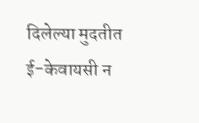दिलेल्या मुदतीत ई-केवायसी न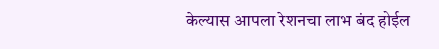केल्यास आपला रेशनचा लाभ बंद होईल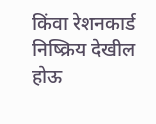किंवा रेशनकार्ड निष्क्रिय देखील होऊ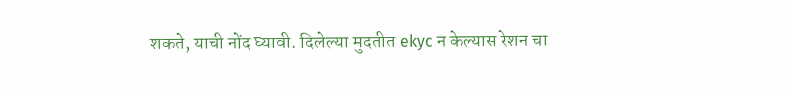शकते, याची नोंद घ्यावी. दिलेल्या मुदतीत ekyc न केल्यास रेशन चा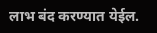लाभ बंद करण्यात येईल.